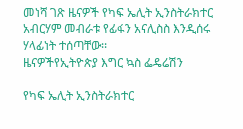መነሻ ገጽ ዜናዎች የካፍ ኤሊት ኢንስትራክተር አብርሃም መብራቱ የፊፋን አናሊስስ እንዲሰሩ ሃላፊነት ተሰጣቸው፡፡
ዜናዎችየኢትዮጵያ እግር ኳስ ፌዴሬሽን

የካፍ ኤሊት ኢንስትራክተር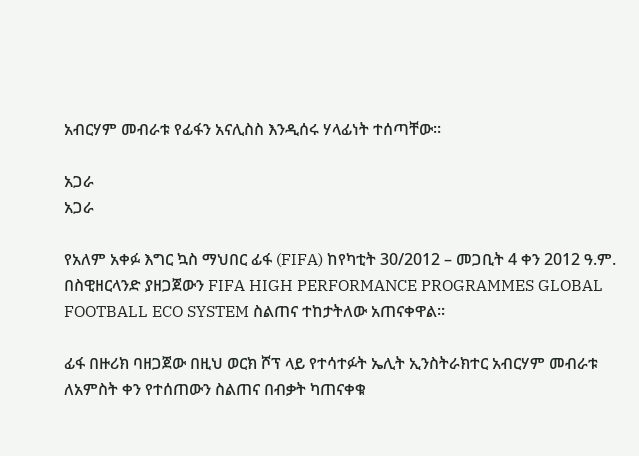አብርሃም መብራቱ የፊፋን አናሊስስ እንዲሰሩ ሃላፊነት ተሰጣቸው፡፡

አጋራ
አጋራ

የአለም አቀፉ እግር ኳስ ማህበር ፊፋ (FIFA) ከየካቲት 30/2012 – መጋቢት 4 ቀን 2012 ዓ.ም. በስዊዘርላንድ ያዘጋጀውን FIFA HIGH PERFORMANCE PROGRAMMES GLOBAL FOOTBALL ECO SYSTEM ስልጠና ተከታትለው አጠናቀዋል፡፡

ፊፋ በዙሪክ ባዘጋጀው በዚህ ወርክ ሾፕ ላይ የተሳተፉት ኤሊት ኢንስትራክተር አብርሃም መብራቱ ለአምስት ቀን የተሰጠውን ስልጠና በብቃት ካጠናቀቁ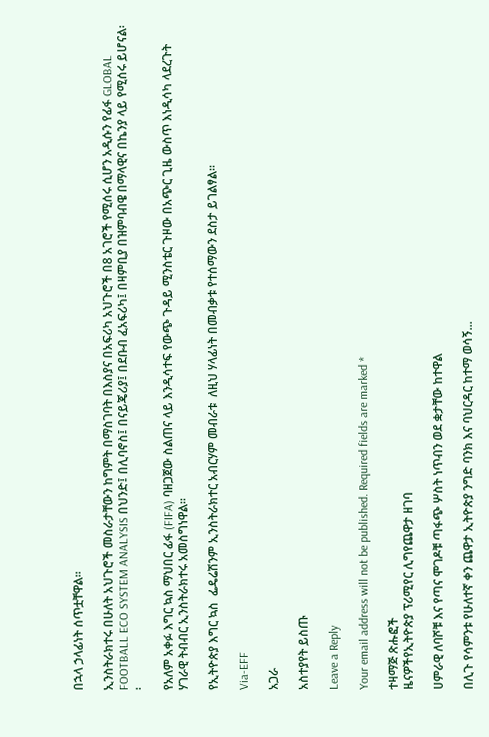በኋላ ኃላፊነት ሰጥቷቸዋል፡፡

ኢንስትራክተሩ በሁለት አህጉሮች መስራታቸውን ከግምት በማስገባት በእስያና በአፍሪካ አህጉሮች በ8 አገሮች የሚሰሩ ሲሆን አዲሱን የፊፋ GLOBAL FOOTBALL ECO SYSTEM ANALYSIS በህንድ፤ በሊባኖስ፤ በናይጄሪያ፤ በደቡብ ፈአፍሪካ፤ በዛምቢያ በዝምባብዌ በማላዊና በኬንያ ላይ የሚሰሩ ይሆናል፡፡

የአለም አቀፉ እግር ኳስ ማህበር ፊፋ (FIFA) ባዘጋጀው ስልጠና ላይ እንዲሳተፍ የውጭ ጉዳይ ሚንስቴር ጉዞው በአጭር ጊዜ ውስጥ እነዲሳካ ላደረጉት ሃገራዊ ትብብር ኢንስትራክተሩ አመስግነዋል፡፡

የኢትዮጵያ እግር ኳስ  ፌዴሬሽንም ኢንስትራክተር አብርሃም መብራቱ  ለዚህ ሃላፊነት በመብቃቱ የተሰማውን ደስታ ይገልፃል፡፡

Via-EFF

አጋራ

አስተያየት ይስጡ

Leave a Reply

Your email address will not be published. Required fields are marked *

ተዛማጅ ጽሑፎች
ዜናዎችየኢትዮጵያ ፕሪሚየር ሊግየጨዋታ ዘገባ

ሀምራዊ ለባሾቹ እና የጣና ሞገዶቹ ጣፋጭ ሦስት ነጥብን ወደ ቋታቸው ከተዋል

በሊጉ የሳምንቱ የሁለተኛ ቀን ጨዋታ ኢትዮጵያ ንግድ ባንክ እና ባህርዳር ከተማ ወሳኝ...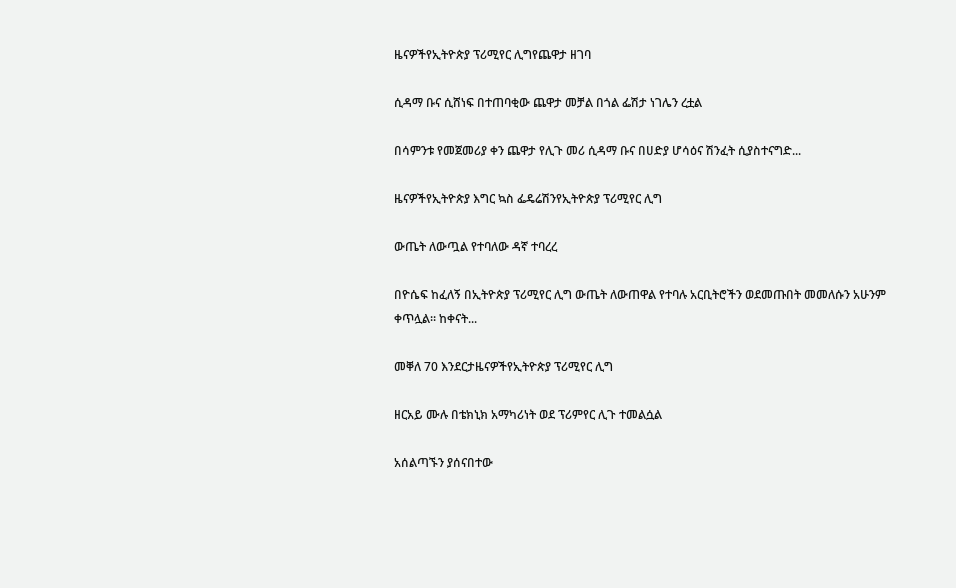ዜናዎችየኢትዮጵያ ፕሪሚየር ሊግየጨዋታ ዘገባ

ሲዳማ ቡና ሲሸነፍ በተጠባቂው ጨዋታ መቻል በጎል ፌሽታ ነገሌን ረቷል

በሳምንቱ የመጀመሪያ ቀን ጨዋታ የሊጉ መሪ ሲዳማ ቡና በሀድያ ሆሳዕና ሽንፈት ሲያስተናግድ...

ዜናዎችየኢትዮጵያ እግር ኳስ ፌዴሬሽንየኢትዮጵያ ፕሪሚየር ሊግ

ውጤት ለውጧል የተባለው ዳኛ ተባረረ

በዮሴፍ ከፈለኝ በኢትዮጵያ ፕሪሚየር ሊግ ውጤት ለውጠዋል የተባሉ አርቢትሮችን ወደመጡበት መመለሱን አሁንም ቀጥሏል። ከቀናት...

መቐለ 70 እንደርታዜናዎችየኢትዮጵያ ፕሪሚየር ሊግ

ዘርአይ ሙሉ በቴክኒክ አማካሪነት ወደ ፕሪምየር ሊጉ ተመልሷል

አሰልጣኙን ያሰናበተው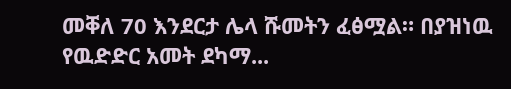መቐለ 70 እንደርታ ሌላ ሹመትን ፈፅሟል። በያዝነዉ የዉድድር አመት ደካማ...